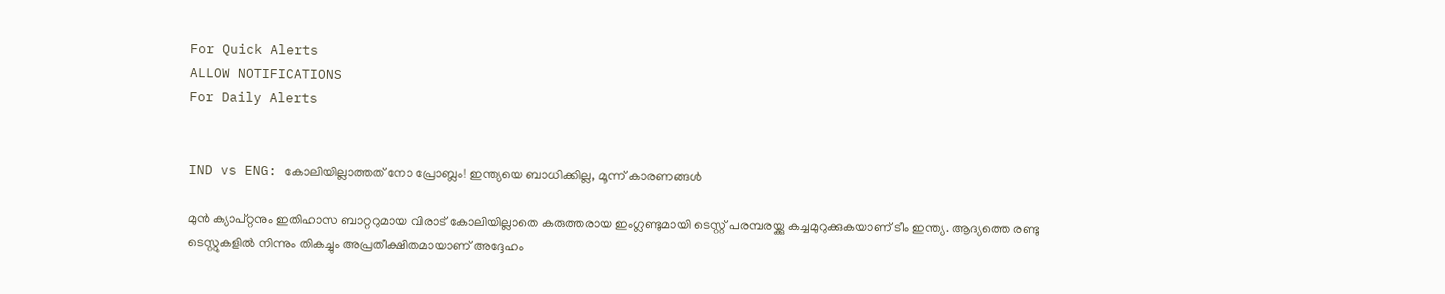For Quick Alerts
ALLOW NOTIFICATIONS
For Daily Alerts


IND vs ENG: കോലിയില്ലാത്തത് നോ പ്രോബ്ലം! ഇന്ത്യയെ ബാധിക്കില്ല, മൂന്ന് കാരണങ്ങള്‍

മുന്‍ ക്യാപ്റ്റനും ഇതിഹാസ ബാറ്ററുമായ വിരാട് കോലിയില്ലാതെ കരുത്തരായ ഇംഗ്ലണ്ടുമായി ടെസ്റ്റ് പരമ്പരയ്ക്കു കച്ചമുറുക്കുകയാണ് ടീം ഇന്ത്യ. ആദ്യത്തെ രണ്ടു ടെസ്റ്റുകളില്‍ നിന്നും തികച്ചും അപ്രതീക്ഷിതമായാണ് അദ്ദേഹം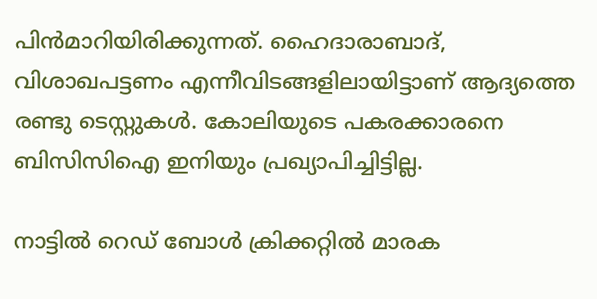പിന്‍മാറിയിരിക്കുന്നത്. ഹൈദാരാബാദ്, വിശാഖപട്ടണം എന്നീവിടങ്ങളിലായിട്ടാണ് ആദ്യത്തെ രണ്ടു ടെസ്റ്റുകള്‍. കോലിയുടെ പകരക്കാരനെ ബിസിസിഐ ഇനിയും പ്രഖ്യാപിച്ചിട്ടില്ല.

നാട്ടില്‍ റെഡ് ബോള്‍ ക്രിക്കറ്റില്‍ മാരക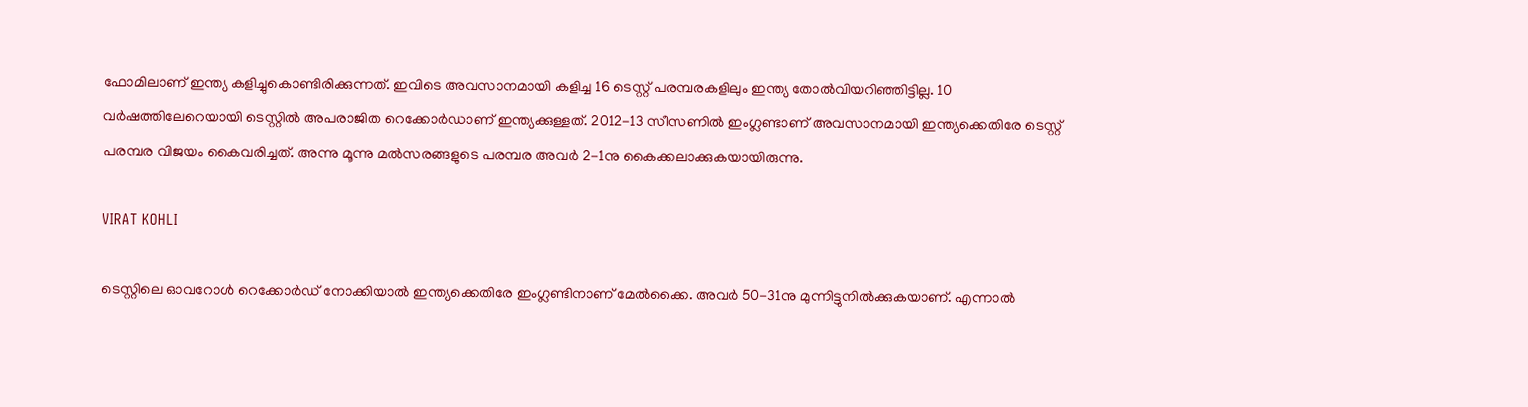ഫോമിലാണ് ഇന്ത്യ കളിച്ചുകൊണ്ടിരിക്കുന്നത്. ഇവിടെ അവസാനമായി കളിച്ച 16 ടെസ്റ്റ് പരമ്പരകളിലും ഇന്ത്യ തോല്‍വിയറിഞ്ഞിട്ടില്ല. 10 വര്‍ഷത്തിലേറെയായി ടെസ്റ്റില്‍ അപരാജിത റെക്കോര്‍ഡാണ് ഇന്ത്യക്കുള്ളത്. 2012-13 സീസണില്‍ ഇംഗ്ലണ്ടാണ് അവസാനമായി ഇന്ത്യക്കെതിരേ ടെസ്റ്റ് പരമ്പര വിജയം കൈവരിച്ചത്. അന്നു മൂന്നു മല്‍സരങ്ങളുടെ പരമ്പര അവര്‍ 2-1നു കൈക്കലാക്കുകയായിരുന്നു.

VIRAT KOHLI

ടെസ്റ്റിലെ ഓവറോള്‍ റെക്കോര്‍ഡ് നോക്കിയാല്‍ ഇന്ത്യക്കെതിരേ ഇംഗ്ലണ്ടിനാണ് മേല്‍ക്കൈ. അവര്‍ 50-31നു മുന്നിട്ടുനില്‍ക്കുകയാണ്. എന്നാല്‍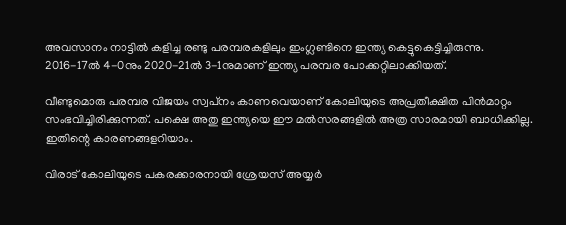അവസാനം നാട്ടില്‍ കളിച്ച രണ്ടു പരമ്പരകളിലും ഇംഗ്ലണ്ടിനെ ഇന്ത്യ കെട്ടുകെട്ടിച്ചിരുന്നു. 2016-17ല്‍ 4-0നും 2020-21ല്‍ 3-1നുമാണ് ഇന്ത്യ പരമ്പര പോക്കറ്റിലാക്കിയത്.

വീണ്ടുമൊരു പരമ്പര വിജയം സ്വപ്‌നം കാണവെയാണ് കോലിയുടെ അപ്രതീക്ഷിത പിന്‍മാറ്റം സംഭവിച്ചിരിക്കുന്നത്. പക്ഷെ അതു ഇന്ത്യയെ ഈ മല്‍സരങ്ങളില്‍ അത്ര സാരമായി ബാധിക്കില്ല. ഇതിന്റെ കാരണങ്ങളറിയാം.

വിരാട് കോലിയുടെ പകരക്കാരനായി ശ്രേയസ് അയ്യര്‍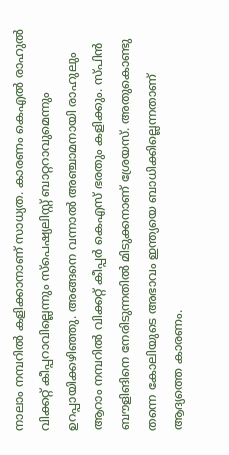നാലാം നമ്പറില്‍ കളിക്കാനാണ് സാധ്യത. കാരണം കെഎല്‍ രാഹുല്‍ വിക്കറ്റ് കീപ്പറാവില്ലെന്നും സ്‌പെഷ്യലിസ്റ്റ് ബാറ്ററാവുമെന്നും ഉറപ്പായിക്കഴിഞ്ഞു. അങ്ങനെ വന്നാല്‍ അഞ്ചാമനായി രാഹുലും ആറാം നമ്പറില്‍ വിക്കറ്റ് കീപ്പര്‍ കെഎസ് ഭരതും കളിക്കും. സ്പിന്‍ ബൗളിങിനെ നേരിടുന്നതില്‍ മിടുക്കനാണ് ശ്രേയസ്. അതുകൊണ്ടു തന്നെ കോലിയുടെ അഭാവം ഇന്ത്യയെ ബാധിക്കില്ലെന്നതാണ് ആദ്യത്തെ കാരണം.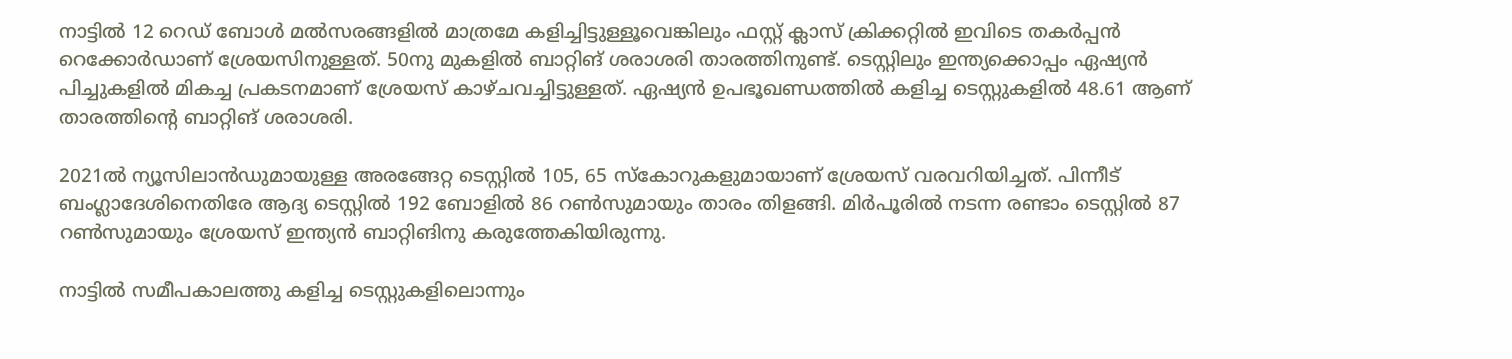നാട്ടില്‍ 12 റെഡ് ബോള്‍ മല്‍സരങ്ങളില്‍ മാത്രമേ കളിച്ചിട്ടുള്ളൂവെങ്കിലും ഫസ്റ്റ് ക്ലാസ് ക്രിക്കറ്റില്‍ ഇവിടെ തകര്‍പ്പന്‍ റെക്കോര്‍ഡാണ് ശ്രേയസിനുള്ളത്. 50നു മുകളില്‍ ബാറ്റിങ് ശരാശരി താരത്തിനുണ്ട്. ടെസ്റ്റിലും ഇന്ത്യക്കൊപ്പം ഏഷ്യന്‍ പിച്ചുകളില്‍ മികച്ച പ്രകടനമാണ് ശ്രേയസ് കാഴ്ചവച്ചിട്ടുള്ളത്. ഏഷ്യന്‍ ഉപഭൂഖണ്ഡത്തില്‍ കളിച്ച ടെസ്റ്റുകളില്‍ 48.61 ആണ് താരത്തിന്റെ ബാറ്റിങ് ശരാശരി.

2021ല്‍ ന്യൂസിലാന്‍ഡുമായുള്ള അരങ്ങേറ്റ ടെസ്റ്റില്‍ 105, 65 സ്‌കോറുകളുമായാണ് ശ്രേയസ് വരവറിയിച്ചത്. പിന്നീട് ബംഗ്ലാദേശിനെതിരേ ആദ്യ ടെസ്റ്റില്‍ 192 ബോളില്‍ 86 റണ്‍സുമായും താരം തിളങ്ങി. മിര്‍പൂരില്‍ നടന്ന രണ്ടാം ടെസ്റ്റില്‍ 87 റണ്‍സുമായും ശ്രേയസ് ഇന്ത്യന്‍ ബാറ്റിങിനു കരുത്തേകിയിരുന്നു.

നാട്ടില്‍ സമീപകാലത്തു കളിച്ച ടെസ്റ്റുകളിലൊന്നും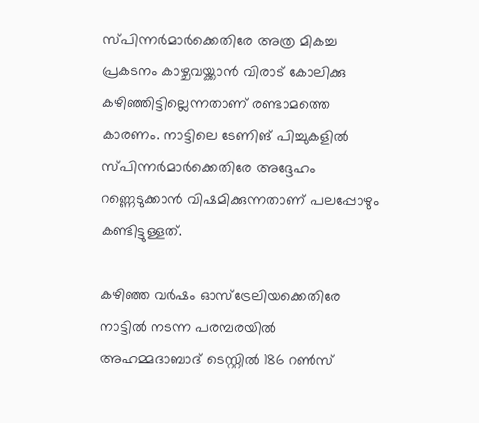സ്പിന്നര്‍മാര്‍ക്കെതിരേ അത്ര മികച്ച പ്രകടനം കാഴ്ചവയ്ക്കാന്‍ വിരാട് കോലിക്കു കഴിഞ്ഞിട്ടില്ലെന്നതാണ് രണ്ടാമത്തെ കാരണം. നാട്ടിലെ ടേണിങ് പിച്ചുകളില്‍ സ്പിന്നര്‍മാര്‍ക്കെതിരേ അദ്ദേഹം റണ്ണെടുക്കാന്‍ വിഷമിക്കുന്നതാണ് പലപ്പോഴും കണ്ടിട്ടുള്ളത്.

കഴിഞ്ഞ വര്‍ഷം ഓസ്‌ട്രേലിയക്കെതിരേ നാട്ടില്‍ നടന്ന പരമ്പരയില്‍ അഹമ്മദാബാദ് ടെസ്റ്റില്‍ 186 റണ്‍സ്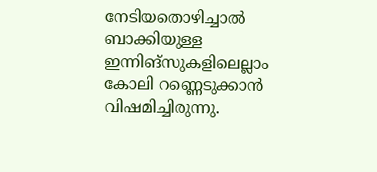നേടിയതൊഴിച്ചാല്‍ ബാക്കിയുള്ള ഇന്നിങ്‌സുകളിലെല്ലാം കോലി റണ്ണെടുക്കാന്‍ വിഷമിച്ചിരുന്നു.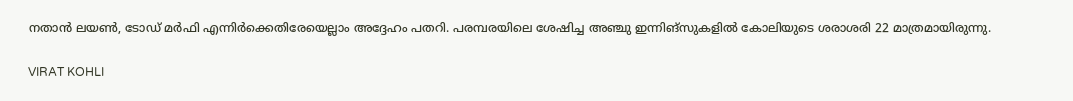നതാന്‍ ലയണ്‍, ടോഡ് മര്‍ഫി എന്നിര്‍ക്കെതിരേയെല്ലാം അദ്ദേഹം പതറി. പരമ്പരയിലെ ശേഷിച്ച അഞ്ചു ഇന്നിങ്‌സുകളില്‍ കോലിയുടെ ശരാശരി 22 മാത്രമായിരുന്നു.

VIRAT KOHLI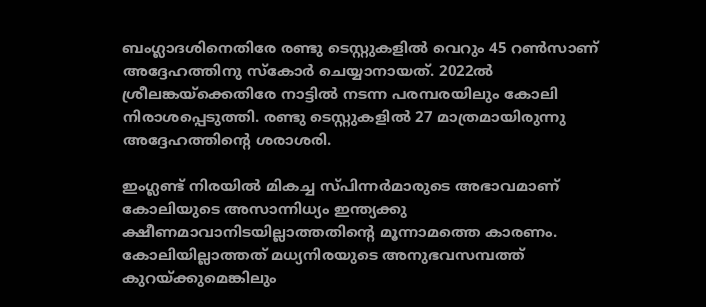ബംഗ്ലാദശിനെതിരേ രണ്ടു ടെസ്റ്റുകളില്‍ വെറും 45 റണ്‍സാണ് അദ്ദേഹത്തിനു സ്‌കോര്‍ ചെയ്യാനായത്. 2022ല്‍ ശ്രീലങ്കയ്‌ക്കെതിരേ നാട്ടില്‍ നടന്ന പരമ്പരയിലും കോലി നിരാശപ്പെടുത്തി. രണ്ടു ടെസ്റ്റുകളില്‍ 27 മാത്രമായിരുന്നു അദ്ദേഹത്തിന്റെ ശരാശരി.

ഇംഗ്ലണ്ട് നിരയില്‍ മികച്ച സ്പിന്നര്‍മാരുടെ അഭാവമാണ് കോലിയുടെ അസാന്നിധ്യം ഇന്ത്യക്കു ക്ഷീണമാവാനിടയില്ലാത്തതിന്റെ മൂന്നാമത്തെ കാരണം. കോലിയില്ലാത്തത് മധ്യനിരയുടെ അനുഭവസമ്പത്ത് കുറയ്ക്കുമെങ്കിലും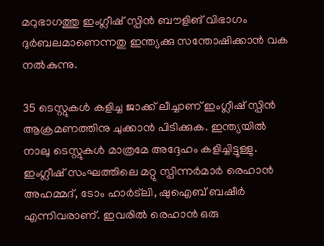മറുഭാഗത്തു ഇംഗ്ലീഷ് സ്പിന്‍ ബൗളിങ് വിഭാഗം ദുര്‍ബലമാണെന്നതു ഇന്ത്യക്കു സന്തോഷിക്കാന്‍ വക നല്‍കുന്നു.

35 ടെസ്റ്റുകള്‍ കളിച്ച ജാക്ക് ലീച്ചാണ് ഇംഗ്ലീഷ് സ്പിന്‍ ആക്രമണത്തിനു ചുക്കാന്‍ പിടിക്കുക. ഇന്ത്യയില്‍ നാലു ടെസ്റ്റുകള്‍ മാത്രമേ അദ്ദേഹം കളിച്ചിട്ടുള്ളു. ഇംഗ്ലീഷ് സംഘത്തിലെ മറ്റു സ്പിന്നര്‍മാര്‍ രെഹാന്‍ അഹമ്മദ്, ടോം ഹാര്‍ട്‌ലി, ഷുഐബ് ബഷീര്‍ എന്നിവരാണ്. ഇവരില്‍ രെഹാന്‍ ഒരു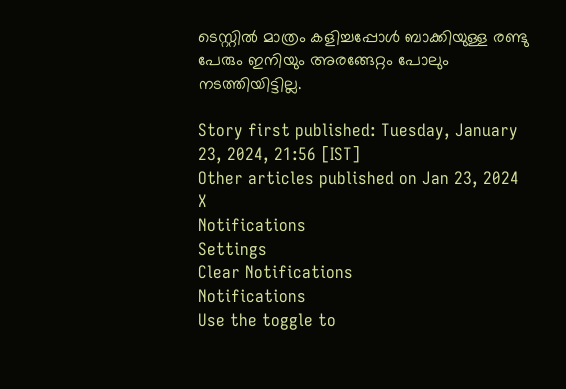ടെസ്റ്റില്‍ മാത്രം കളിച്ചപ്പോള്‍ ബാക്കിയുള്ള രണ്ടു പേരും ഇനിയും അരങ്ങേറ്റം പോലും നടത്തിയിട്ടില്ല.

Story first published: Tuesday, January 23, 2024, 21:56 [IST]
Other articles published on Jan 23, 2024
X
Notifications
Settings
Clear Notifications
Notifications
Use the toggle to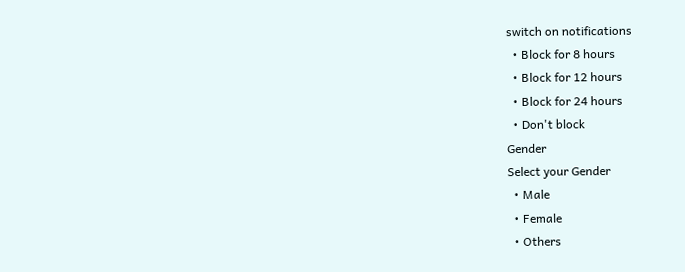switch on notifications
  • Block for 8 hours
  • Block for 12 hours
  • Block for 24 hours
  • Don't block
Gender
Select your Gender
  • Male
  • Female
  • Others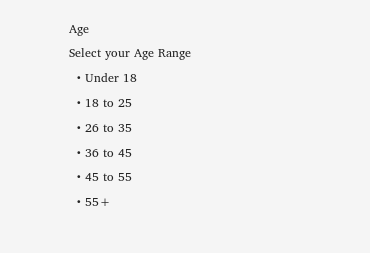Age
Select your Age Range
  • Under 18
  • 18 to 25
  • 26 to 35
  • 36 to 45
  • 45 to 55
  • 55+